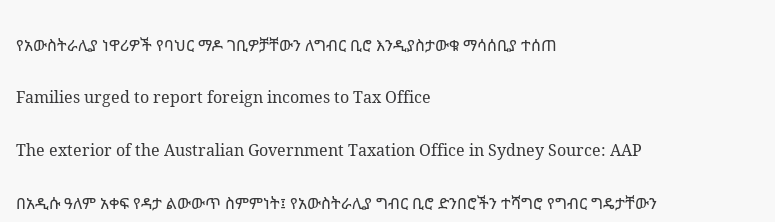የአውስትራሊያ ነዋሪዎች የባህር ማዶ ገቢዎቻቸውን ለግብር ቢሮ እንዲያስታውቁ ማሳሰቢያ ተሰጠ

Families urged to report foreign incomes to Tax Office

The exterior of the Australian Government Taxation Office in Sydney Source: AAP

በአዲሱ ዓለም አቀፍ የዳታ ልውውጥ ስምምነት፤ የአውስትራሊያ ግብር ቢሮ ድንበሮችን ተሻግሮ የግብር ግዴታቸውን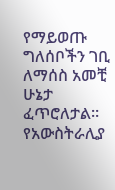የማይወጡ ግለሰቦችን ገቢ ለማሰስ አመቺ ሁኔታ ፈጥሮለታል። የአውስትራሊያ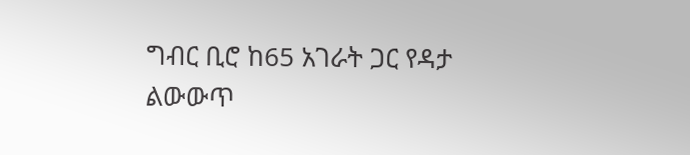ግብር ቢሮ ከ65 አገራት ጋር የዳታ ልውውጥ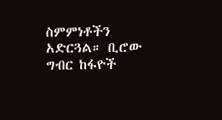ስምምነቶችን አድርጓል። ቢሮው ግብር ከፋዮች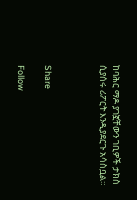ከባሕር ማዶ ያገኟቸውን ገቢዎች ታክስ ሲያሰሩ ሪፖርት እንዲያደርጉ አሳስቧል።



Share

Follow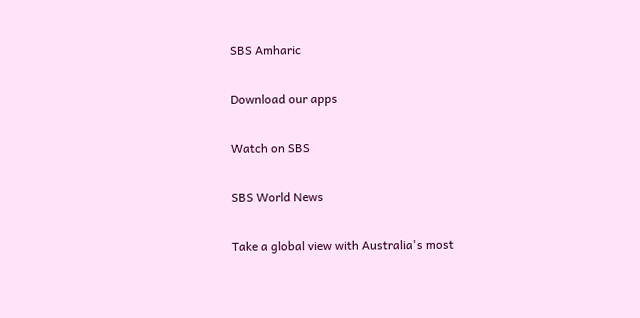SBS Amharic

Download our apps

Watch on SBS

SBS World News

Take a global view with Australia's most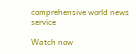comprehensive world news service

Watch now